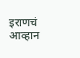इराणचं आव्हान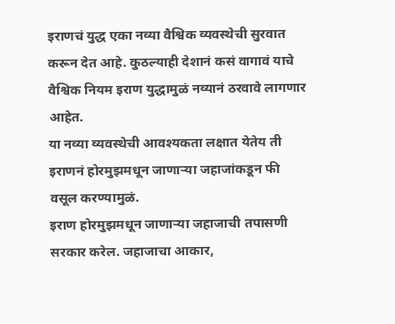इराणचं युद्ध एका नव्या वैश्विक व्यवस्थेची सुरवात करून देत आहे. कुठल्याही देशानं कसं वागावं याचे वैश्विक नियम इराण युद्धामुळं नव्यानं ठरवावे लागणार आहेत.
या नव्या व्यवस्थेची आवश्यकता लक्षात येतेय ती इराणनं होरमुझमधून जाणाऱ्या जहाजांकडून फी वसूल करण्यामुळं.
इराण होरमुझमधून जाणाऱ्या जहाजाची तपासणी सरकार करेल. जहाजाचा आकार,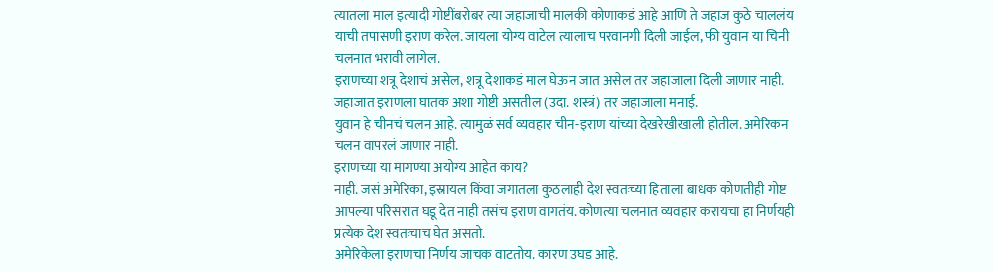त्यातला माल इत्यादी गोष्टींबरोबर त्या जहाजाची मालकी कोणाकडं आहे आणि ते जहाज कुठे चाललंय याची तपासणी इराण करेल. जायला योग्य वाटेल त्यालाच परवानगी दिली जाईल, फी युवान या चिनी चलनात भरावी लागेल.
इराणच्या शत्रू देशाचं असेल, शत्रू देशाकडं माल घेऊन जात असेल तर जहाजाला दिली जाणार नाही. जहाजात इराणला घातक अशा गोष्टी असतील (उदा. शस्त्रं) तर जहाजाला मनाई.
युवान हे चीनचं चलन आहे. त्यामुळं सर्व व्यवहार चीन-इराण यांच्या देखरेखीखाली होतील. अमेरिकन चलन वापरलं जाणार नाही.
इराणच्या या मागण्या अयोग्य आहेत काय?
नाही. जसं अमेरिका, इस्रायल किंवा जगातला कुठलाही देश स्वतःच्या हिताला बाधक कोणतीही गोष्ट आपल्या परिसरात घडू देत नाही तसंच इराण वागतंय. कोणत्या चलनात व्यवहार करायचा हा निर्णयही प्रत्येक देश स्वतःचाच घेत असतो.
अमेरिकेला इराणचा निर्णय जाचक वाटतोय. कारण उघड आहे.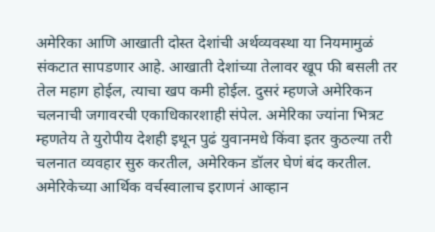अमेरिका आणि आखाती दोस्त देशांची अर्थव्यवस्था या नियमामुळं संकटात सापडणार आहे. आखाती देशांच्या तेलावर खूप फी बसली तर तेल महाग होईल, त्याचा खप कमी होईल. दुसरं म्हणजे अमेरिकन चलनाची जगावरची एकाधिकारशाही संपेल. अमेरिका ज्यांना भित्रट म्हणतेय ते युरोपीय देशही इथून पुढं युवानमधे किंवा इतर कुठल्या तरी चलनात व्यवहार सुरु करतील, अमेरिकन डॉलर घेणं बंद करतील. अमेरिकेच्या आर्थिक वर्चस्वालाच इराणनं आव्हान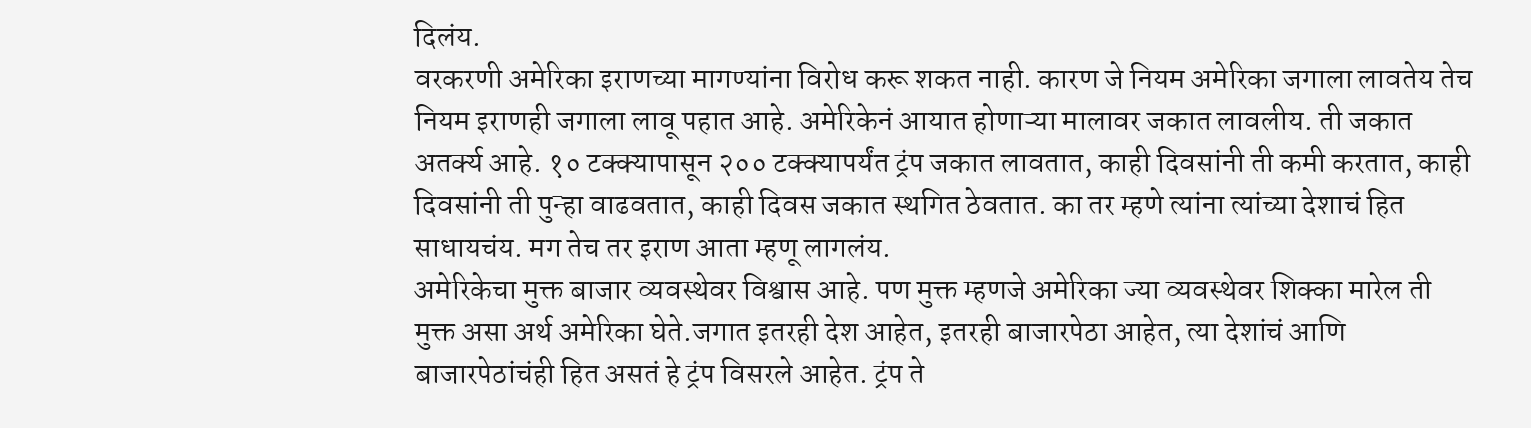दिलंय.
वरकरणी अमेरिका इराणच्या मागण्यांना विरोध करू शकत नाही. कारण जे नियम अमेरिका जगाला लावतेय तेच नियम इराणही जगाला लावू पहात आहे. अमेरिकेनं आयात होणाऱ्या मालावर जकात लावलीय. ती जकात अतर्क्य आहे. १० टक्क्यापासून २०० टक्क्यापर्यंत ट्रंप जकात लावतात, काही दिवसांनी ती कमी करतात, काही दिवसांनी ती पुन्हा वाढवतात, काही दिवस जकात स्थगित ठेवतात. का तर म्हणे त्यांना त्यांच्या देशाचं हित साधायचंय. मग तेच तर इराण आता म्हणू लागलंय.
अमेरिकेचा मुक्त बाजार व्यवस्थेवर विश्वास आहे. पण मुक्त म्हणजे अमेरिका ज्या व्यवस्थेवर शिक्का मारेल ती मुक्त असा अर्थ अमेरिका घेते.जगात इतरही देश आहेत, इतरही बाजारपेठा आहेत, त्या देशांचं आणि बाजारपेठांचंही हित असतं हे ट्रंप विसरले आहेत. ट्रंप ते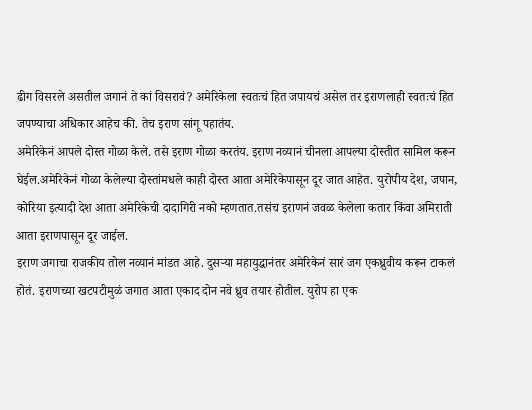ढीग विसरले असतील जगानं ते कां विसरावं? अमेरिकेला स्वतःचं हित जपायचं असेल तर इराणलाही स्वतःचं हित जपण्याचा अधिकार आहेच की. तेच इराण सांगू पहातंय.
अमेरिकेनं आपले दोस्त गोळा केले. तसे इराण गोळा करतंय. इराण नव्यानं चीनला आपल्या दोस्तीत सामिल करून घेईल.अमेरिकेनं गोळा केलेल्या दोस्तांमधले काही दोस्त आता अमेरिकेपासून दूर जात आहेत. युरोपीय देश, जपान, कोरिया इत्यादी देश आता अमेरिकेची दादागिरी नको म्हणतात.तसंच इराणनं जवळ केलेला कतार किंवा अमिराती आता इराणपासून दूर जाईल.
इराण जगाचा राजकीय तोल नव्यानं मांडत आहे. दुसऱ्या महायुद्धानंतर अमेरिकेनं सारं जग एकध्रुवीय करून टाकलं होतं. इराणच्या खटपटीमुळं जगात आता एकाद दोन नवे ध्रुव तयार होतील. युरोप हा एक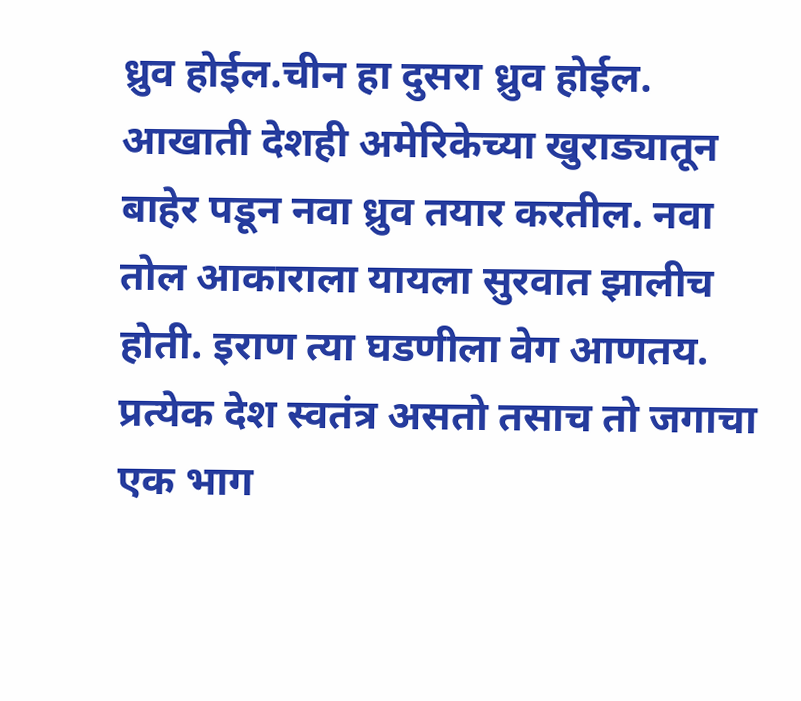ध्रुव होईल.चीन हा दुसरा ध्रुव होईल. आखाती देशही अमेरिकेच्या खुराड्यातून बाहेर पडून नवा ध्रुव तयार करतील. नवा तोल आकाराला यायला सुरवात झालीच होती. इराण त्या घडणीला वेग आणतय.
प्रत्येक देश स्वतंत्र असतो तसाच तो जगाचा एक भाग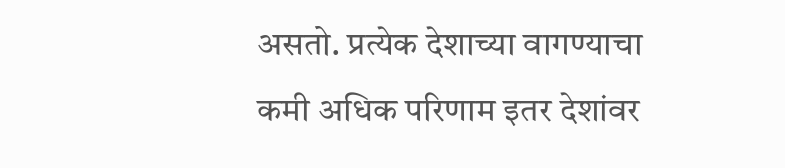असतो. प्रत्येक देशाच्या वागण्याचा कमी अधिक परिणाम इतर देशांवर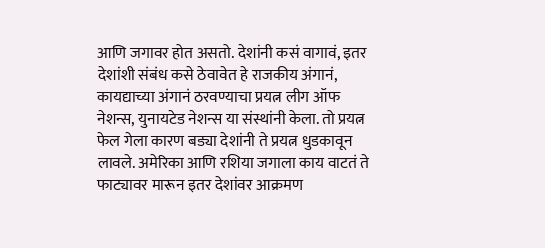आणि जगावर होत असतो. देशांनी कसं वागावं, इतर देशांशी संबंध कसे ठेवावेत हे राजकीय अंगानं, कायद्याच्या अंगानं ठरवण्याचा प्रयत्न लीग ऑफ नेशन्स, युनायटेड नेशन्स या संस्थांनी केला. तो प्रयत्न फेल गेला कारण बड्या देशांनी ते प्रयत्न धुडकावून लावले. अमेरिका आणि रशिया जगाला काय वाटतं ते फाट्यावर मारून इतर देशांवर आक्रमण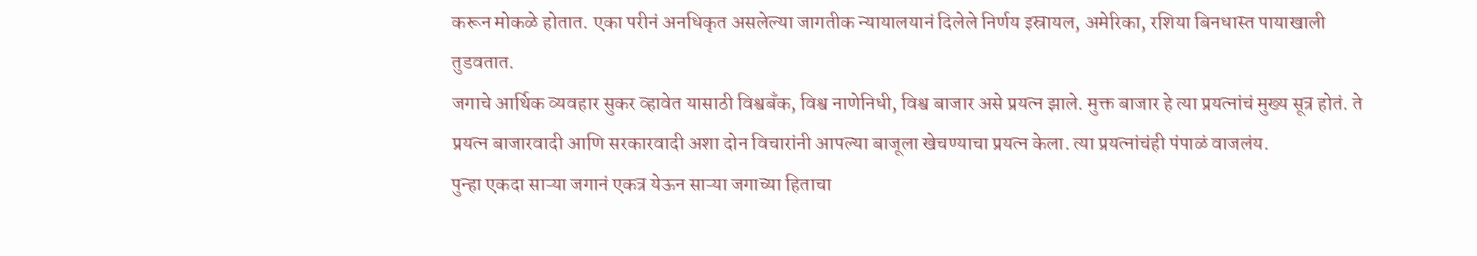करून मोकळे होतात. एका परीनं अनधिकृत असलेल्या जागतीक न्यायालयानं दिलेले निर्णय इस्रायल, अमेरिका, रशिया बिनधास्त पायाखाली तुडवतात.
जगाचे आर्थिक व्यवहार सुकर व्हावेत यासाठी विश्वबँक, विश्व नाणेनिधी, विश्व बाजार असे प्रयत्न झाले. मुक्त बाजार हे त्या प्रयत्नांचं मुख्य सूत्र होतं. ते प्रयत्न बाजारवादी आणि सरकारवादी अशा दोन विचारांनी आपल्या बाजूला खेचण्याचा प्रयत्न केला. त्या प्रयत्नांचंही पंपाळं वाजलंय.
पुन्हा एकदा साऱ्या जगानं एकत्र येऊन साऱ्या जगाच्या हिताचा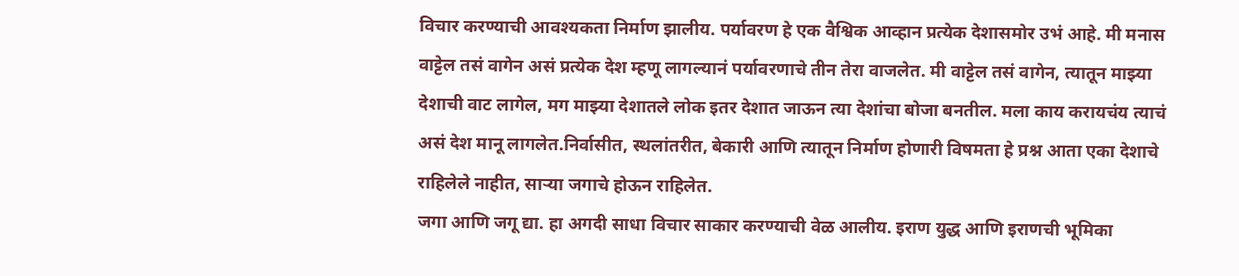विचार करण्याची आवश्यकता निर्माण झालीय. पर्यावरण हे एक वैश्विक आव्हान प्रत्येक देशासमोर उभं आहे. मी मनास वाट्टेल तसं वागेन असं प्रत्येक देश म्हणू लागल्यानं पर्यावरणाचे तीन तेरा वाजलेत. मी वाट्टेल तसं वागेन, त्यातून माझ्या देशाची वाट लागेल, मग माझ्या देशातले लोक इतर देशात जाऊन त्या देशांचा बोजा बनतील. मला काय करायचंय त्याचं असं देश मानू लागलेत.निर्वासीत, स्थलांतरीत, बेकारी आणि त्यातून निर्माण होणारी विषमता हे प्रश्न आता एका देशाचे राहिलेले नाहीत, साऱ्या जगाचे होऊन राहिलेत.
जगा आणि जगू द्या. हा अगदी साधा विचार साकार करण्याची वेळ आलीय. इराण युद्ध आणि इराणची भूमिका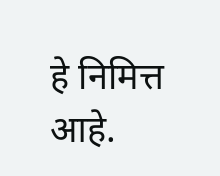हे निमित्त आहे.